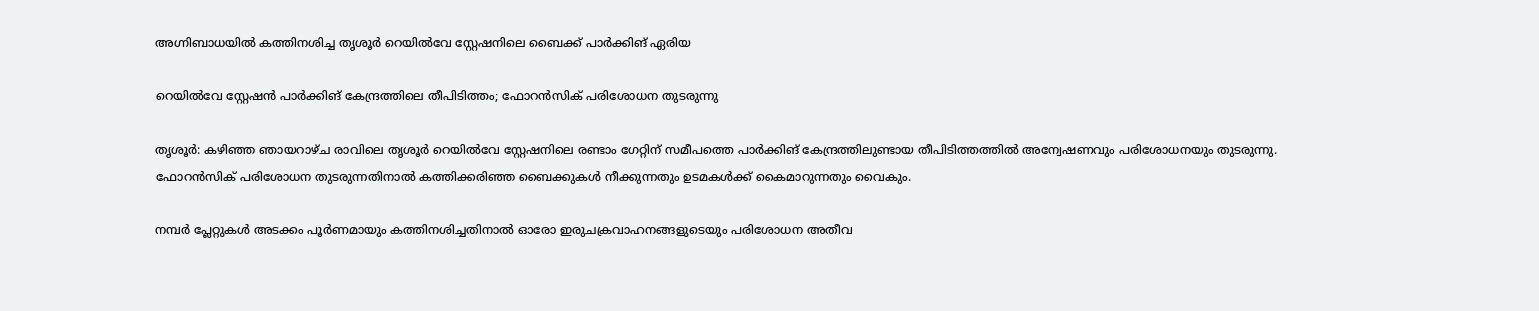അഗ്നിബാധയിൽ കത്തിനശിച്ച തൃശൂർ റെയിൽവേ സ്റ്റേഷനിലെ ബൈക്ക് പാർക്കിങ് ഏരിയ

റെയിൽവേ സ്റ്റേഷൻ പാർക്കിങ് കേന്ദ്രത്തിലെ തീപിടിത്തം; ഫോറൻസിക് പരിശോധന തുടരുന്നു

തൃശൂർ: കഴിഞ്ഞ ഞായറാഴ്ച രാവിലെ തൃശൂർ റെയിൽവേ സ്റ്റേഷനിലെ രണ്ടാം ഗേറ്റിന് സമീപത്തെ പാർക്കിങ് കേന്ദ്രത്തിലുണ്ടായ തീപിടിത്തത്തിൽ അന്വേഷണവും പരിശോധനയും തുടരുന്നു. ഫോറൻസിക് പരിശോധന തുടരുന്നതിനാൽ കത്തിക്കരിഞ്ഞ ബൈക്കുകൾ നീക്കുന്നതും ഉടമകൾക്ക് കൈമാറുന്നതും വൈകും.

നമ്പർ പ്ലേറ്റുകൾ അടക്കം പൂർണമായും കത്തിനശിച്ചതിനാൽ ഓരോ ഇരുചക്രവാഹനങ്ങളുടെയും പരിശോധന അതീവ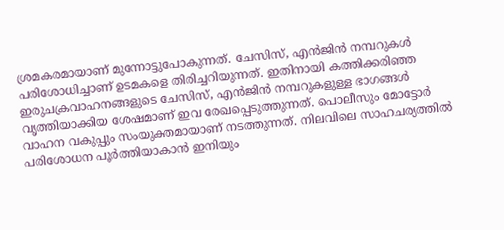ശ്രമകരമായാണ് മുന്നോട്ടുപോകുന്നത്. ചേസിസ്, എൻജിൻ നമ്പറുകൾ പരിശോധിച്ചാണ് ഉടമകളെ തിരിച്ചറിയുന്നത്. ഇതിനായി കത്തിക്കരിഞ്ഞ ഇരുചക്രവാഹനങ്ങളുടെ ചേസിസ്, എൻജിൻ നമ്പറുകളുള്ള ഭാഗങ്ങൾ വൃത്തിയാക്കിയ ശേഷമാണ് ഇവ രേഖപ്പെടുത്തുന്നത്. പൊലീസും മോട്ടോർ വാഹന വകുപ്പും സംയുക്തമായാണ് നടത്തുന്നത്. നിലവിലെ സാഹചര്യത്തിൽ പരിശോധന പൂർത്തിയാകാൻ ഇനിയും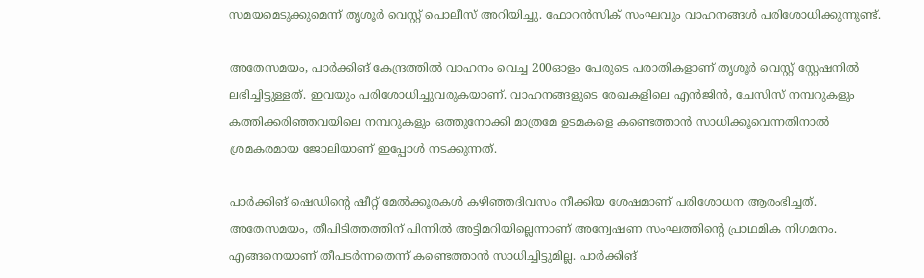സമയമെടുക്കുമെന്ന് തൃശൂർ വെസ്റ്റ് പൊലീസ് അറിയിച്ചു. ഫോറൻസിക് സംഘവും വാഹനങ്ങൾ പരിശോധിക്കുന്നുണ്ട്.

അതേസമയം, പാർക്കിങ് കേന്ദ്രത്തിൽ വാഹനം വെച്ച 200ഓളം പേരുടെ പരാതികളാണ് തൃശൂർ വെസ്റ്റ് സ്റ്റേഷനിൽ ലഭിച്ചിട്ടുള്ളത്. ഇവയും പരിശോധിച്ചുവരുകയാണ്. വാഹനങ്ങളുടെ രേഖകളിലെ എൻജിൻ, ചേസിസ് നമ്പറുകളും കത്തിക്കരിഞ്ഞവയിലെ നമ്പറുകളും ഒത്തുനോക്കി മാത്രമേ ഉടമകളെ കണ്ടെത്താൻ സാധിക്കൂവെന്നതിനാൽ ശ്രമകരമായ ജോലിയാണ് ഇപ്പോൾ നടക്കുന്നത്.

പാർക്കിങ് ഷെഡിന്റെ ഷീറ്റ് മേൽക്കൂരകൾ കഴിഞ്ഞദിവസം നീക്കിയ ശേഷമാണ് പരിശോധന ആരംഭിച്ചത്. അതേസമയം, തീപിടിത്തത്തിന് പിന്നിൽ അട്ടിമറിയില്ലെന്നാണ് അന്വേഷണ സംഘത്തിന്റെ പ്രാഥമിക നിഗമനം. എങ്ങനെയാണ് തീപടർന്നതെന്ന് കണ്ടെത്താൻ സാധിച്ചിട്ടുമില്ല. പാർക്കിങ്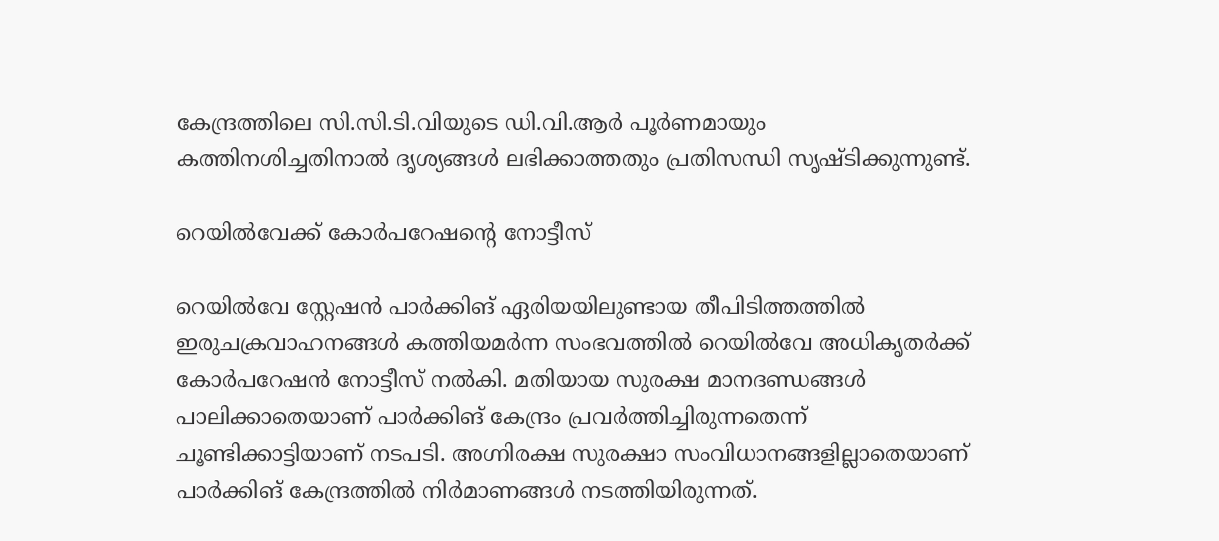കേന്ദ്രത്തിലെ സി.സി.ടി.വിയുടെ ഡി.വി.ആർ പൂർണമായും കത്തിനശിച്ചതിനാൽ ദൃശ്യങ്ങൾ ലഭിക്കാത്തതും പ്രതിസന്ധി സൃഷ്ടിക്കുന്നുണ്ട്.

റെയിൽവേക്ക് കോർപറേഷന്റെ നോട്ടീസ്

റെയിൽവേ സ്റ്റേഷൻ പാർക്കിങ് ഏരിയയിലുണ്ടായ തീപിടിത്തത്തിൽ ഇരുചക്രവാഹനങ്ങൾ കത്തിയമർന്ന സംഭവത്തിൽ റെയിൽവേ അധികൃതർക്ക് കോർപറേഷൻ നോട്ടീസ് നൽകി. മതിയായ സുരക്ഷ മാനദണ്ഡങ്ങൾ പാലിക്കാതെയാണ് പാർക്കിങ് കേന്ദ്രം പ്രവർത്തിച്ചിരുന്നതെന്ന് ചൂണ്ടിക്കാട്ടിയാണ് നടപടി. അഗ്നിരക്ഷ സുരക്ഷാ സംവിധാനങ്ങളില്ലാതെയാണ് പാർക്കിങ് കേന്ദ്രത്തിൽ നിർമാണങ്ങൾ നടത്തിയിരുന്നത്.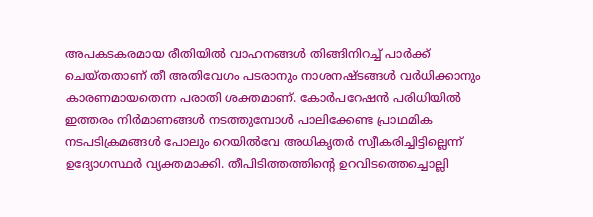അപകടകരമായ രീതിയിൽ വാഹനങ്ങൾ തിങ്ങിനിറച്ച് പാർക്ക് ചെയ്തതാണ് തീ അതിവേഗം പടരാനും നാശനഷ്ടങ്ങൾ വർധിക്കാനും കാരണമായതെന്ന പരാതി ശക്തമാണ്. കോർപറേഷൻ പരിധിയിൽ ഇത്തരം നിർമാണങ്ങൾ നടത്തുമ്പോൾ പാലിക്കേണ്ട പ്രാഥമിക നടപടിക്രമങ്ങൾ പോലും റെയിൽവേ അധികൃതർ സ്വീകരിച്ചിട്ടില്ലെന്ന് ഉദ്യോഗസ്ഥർ വ്യക്തമാക്കി. തീപിടിത്തത്തിന്റെ ഉറവിടത്തെച്ചൊല്ലി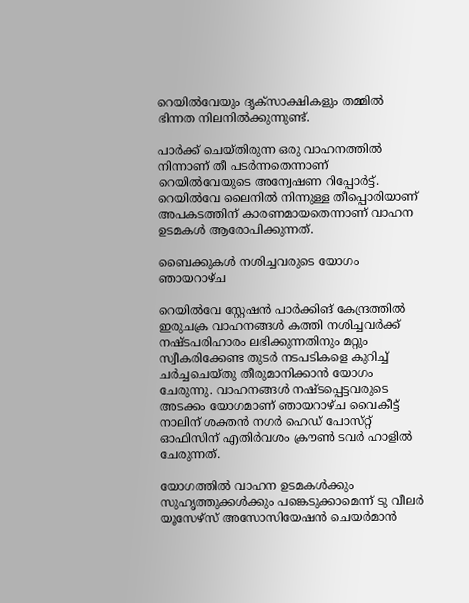റെയിൽവേയും ദൃക്സാക്ഷികളും തമ്മിൽ ഭിന്നത നിലനിൽക്കുന്നുണ്ട്.

പാർക്ക് ചെയ്തിരുന്ന ഒരു വാഹനത്തിൽ നിന്നാണ് തീ പടർന്നതെന്നാണ് റെയിൽവേയുടെ അന്വേഷണ റിപ്പോർട്ട്. റെയിൽവേ ലൈനിൽ നിന്നുള്ള തീപ്പൊരിയാണ് അപകടത്തിന് കാരണമായതെന്നാണ് വാഹന ഉടമകൾ ആരോപിക്കുന്നത്.

ബൈക്കുകൾ നശിച്ചവരുടെ യോഗം ഞായറാഴ്ച

റെയിൽവേ സ്റ്റേഷൻ പാർക്കിങ് കേന്ദ്രത്തിൽ ഇരുചക്ര വാഹനങ്ങൾ കത്തി നശിച്ചവർക്ക് നഷ്ടപരിഹാരം ലഭിക്കുന്നതിനും മറ്റും സ്വീകരിക്കേണ്ട തുടർ നടപടികളെ കുറിച്ച് ചർച്ചചെയ്തു തീരുമാനിക്കാൻ യോഗം ചേരുന്നു. വാഹനങ്ങൾ നഷ്ടപ്പെട്ടവരുടെ അടക്കം യോഗമാണ് ഞായറാഴ്ച വൈകീട്ട് നാലിന് ശക്തൻ നഗർ ഹെഡ് പോസ്‌റ്റ് ഓഫിസിന് എതിർവശം ക്രൗൺ ടവർ ഹാളിൽ ചേരുന്നത്.

യോഗത്തിൽ വാഹന ഉടമകൾക്കും സുഹൃത്തുക്കൾക്കും പങ്കെടുക്കാമെന്ന് ടു വീലർ യൂസേഴ്സ് അസോസിയേഷൻ ചെയർമാൻ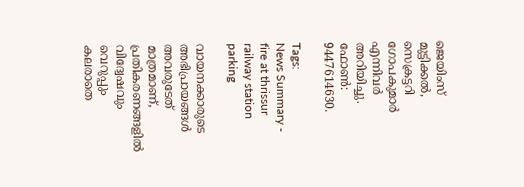ജെയിംസ് മുട്ടിക്കൽ, സെക്രട്ടറി ഗോപകുമാർ എന്നിവർ അറിയിച്ചു. ഫോൺ: 9447614630.

Tags:
News Summary - fire at thrissur railway station parking

വായനക്കാരുടെ അഭിപ്രായങ്ങള്‍ അവരുടേത് മാത്രമാണ്, പ്രതികരണങ്ങളിൽ വിദ്വേഷവും വെറുപ്പും കലരാതെ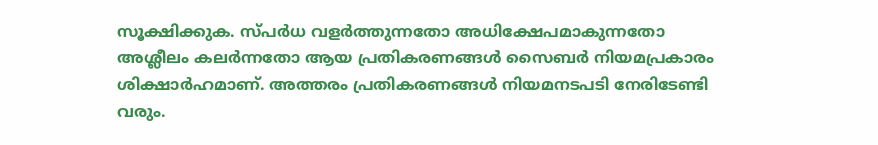സൂക്ഷിക്കുക. സ്പർധ വളർത്തുന്നതോ അധിക്ഷേപമാകുന്നതോ അശ്ലീലം കലർന്നതോ ആയ പ്രതികരണങ്ങൾ സൈബർ നിയമപ്രകാരം ശിക്ഷാർഹമാണ്. അത്തരം പ്രതികരണങ്ങൾ നിയമനടപടി നേരിടേണ്ടി വരും.